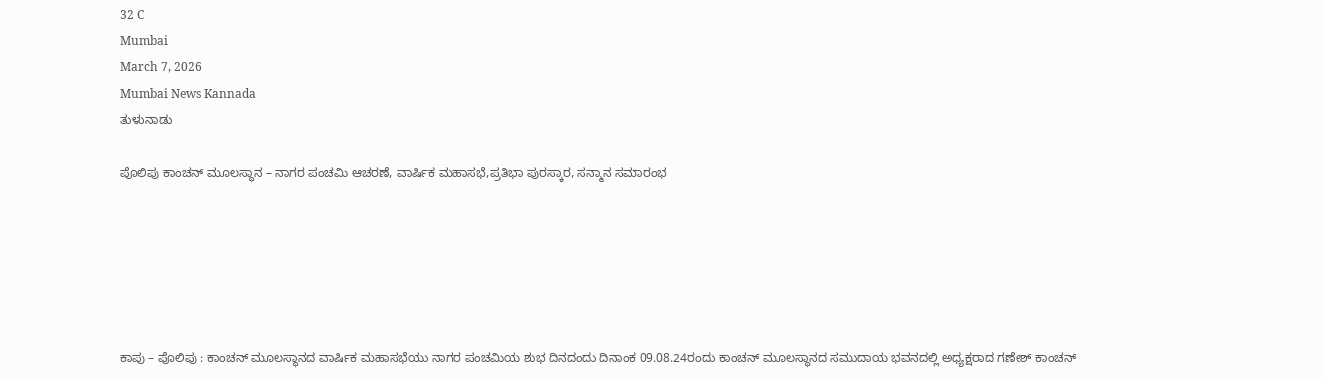32 C
Mumbai
March 7, 2026
Mumbai News Kannada
ತುಳುನಾಡು

ಪೊಲಿಪು ಕಾಂಚನ್ ಮೂಲಸ್ಥಾನ – ನಾಗರ ಪಂಚಮಿ ಆಚರಣೆ, ವಾರ್ಷಿಕ ಮಹಾಸಭೆ,ಪ್ರತಿಭಾ ಪುರಸ್ಕಾರ, ಸನ್ಮಾನ ಸಮಾರಂಭ






ಕಾಪು – ಪೊಲಿಪು : ಕಾಂಚನ್ ಮೂಲಸ್ಥಾನದ ವಾರ್ಷಿಕ ಮಹಾಸಭೆಯು ನಾಗರ ಪಂಚಮಿಯ ಶುಭ ದಿನದಂದು ದಿನಾಂಕ 09.08.24ರಂದು ಕಾಂಚನ್ ಮೂಲಸ್ಥಾನದ ಸಮುದಾಯ ಭವನದಲ್ಲಿ ಅಧ್ಯಕ್ಷರಾದ ಗಣೇಶ್ ಕಾಂಚನ್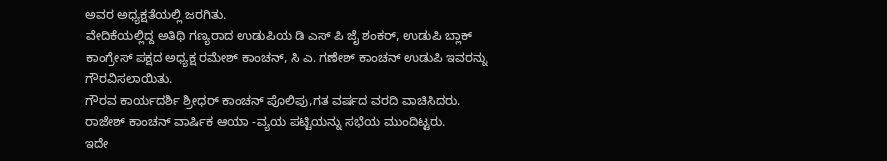ಅವರ ಅಧ್ಯಕ್ಷತೆಯಲ್ಲಿ ಜರಗಿತು.
ವೇದಿಕೆಯಲ್ಲಿದ್ದ ಅತಿಥಿ ಗಣ್ಯರಾದ ಉಡುಪಿಯ ಡಿ ಎಸ್ ಪಿ ಜೈ ಶಂಕರ್, ಉಡುಪಿ ಬ್ಲಾಕ್ ಕಾಂಗ್ರೇಸ್ ಪಕ್ಷದ ಅಧ್ಯಕ್ಷ ರಮೇಶ್ ಕಾಂಚನ್, ಸಿ ಎ. ಗಣೇಶ್ ಕಾಂಚನ್ ಉಡುಪಿ ಇವರನ್ನು ಗೌರವಿಸಲಾಯಿತು.
ಗೌರವ ಕಾರ್ಯದರ್ಶಿ ಶ್ರೀಧರ್ ಕಾಂಚನ್ ಪೊಲಿಪು,ಗತ ವರ್ಷದ ವರದಿ ವಾಚಿಸಿದರು.
ರಾಜೇಶ್ ಕಾಂಚನ್ ವಾರ್ಷಿಕ ಆಯಾ -ವ್ಯಯ ಪಟ್ಟಿಯನ್ನು ಸಭೆಯ ಮುಂದಿಟ್ಟರು.
ಇದೇ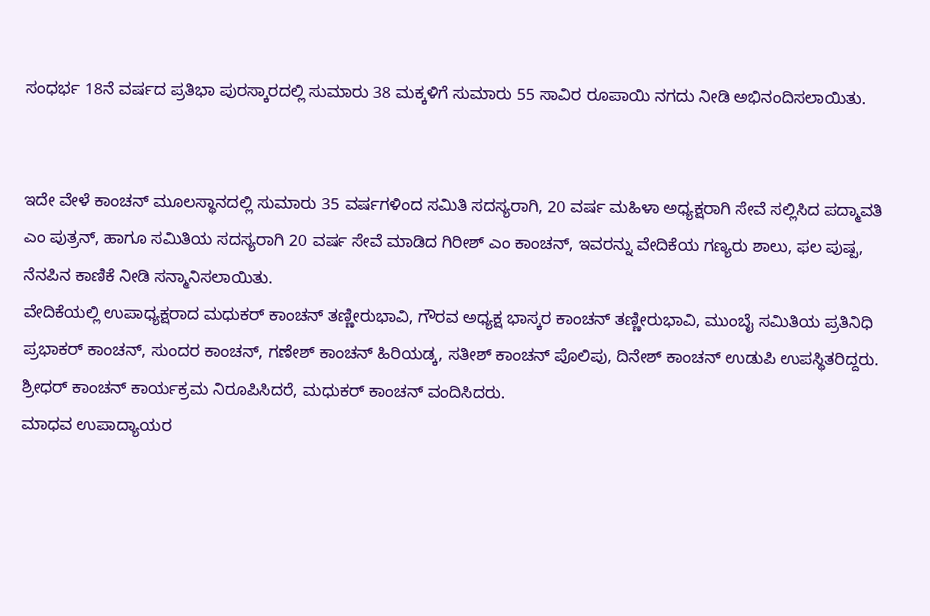ಸಂಧರ್ಭ 18ನೆ ವರ್ಷದ ಪ್ರತಿಭಾ ಪುರಸ್ಕಾರದಲ್ಲಿ ಸುಮಾರು 38 ಮಕ್ಕಳಿಗೆ ಸುಮಾರು 55 ಸಾವಿರ ರೂಪಾಯಿ ನಗದು ನೀಡಿ ಅಭಿನಂದಿಸಲಾಯಿತು.


ಇದೇ ವೇಳೆ ಕಾಂಚನ್ ಮೂಲಸ್ಥಾನದಲ್ಲಿ ಸುಮಾರು 35 ವರ್ಷಗಳಿಂದ ಸಮಿತಿ ಸದಸ್ಯರಾಗಿ, 20 ವರ್ಷ ಮಹಿಳಾ ಅಧ್ಯಕ್ಷರಾಗಿ ಸೇವೆ ಸಲ್ಲಿಸಿದ ಪದ್ಮಾವತಿ ಎಂ ಪುತ್ರನ್, ಹಾಗೂ ಸಮಿತಿಯ ಸದಸ್ಯರಾಗಿ 20 ವರ್ಷ ಸೇವೆ ಮಾಡಿದ ಗಿರೀಶ್ ಎಂ ಕಾಂಚನ್, ಇವರನ್ನು ವೇದಿಕೆಯ ಗಣ್ಯರು ಶಾಲು, ಫಲ ಪುಷ್ಪ, ನೆನಪಿನ ಕಾಣಿಕೆ ನೀಡಿ ಸನ್ಮಾನಿಸಲಾಯಿತು.
ವೇದಿಕೆಯಲ್ಲಿ ಉಪಾಧ್ಯಕ್ಷರಾದ ಮಧುಕರ್ ಕಾಂಚನ್ ತಣ್ಣೀರುಭಾವಿ, ಗೌರವ ಅಧ್ಯಕ್ಷ ಭಾಸ್ಕರ ಕಾಂಚನ್ ತಣ್ಣೀರುಭಾವಿ, ಮುಂಬೈ ಸಮಿತಿಯ ಪ್ರತಿನಿಧಿ ಪ್ರಭಾಕರ್ ಕಾಂಚನ್, ಸುಂದರ ಕಾಂಚನ್, ಗಣೇಶ್ ಕಾಂಚನ್ ಹಿರಿಯಡ್ಕ, ಸತೀಶ್ ಕಾಂಚನ್ ಪೊಲಿಪು, ದಿನೇಶ್ ಕಾಂಚನ್ ಉಡುಪಿ ಉಪಸ್ಥಿತರಿದ್ದರು.
ಶ್ರೀಧರ್ ಕಾಂಚನ್ ಕಾರ್ಯಕ್ರಮ ನಿರೂಪಿಸಿದರೆ, ಮಧುಕರ್ ಕಾಂಚನ್ ವಂದಿಸಿದರು.
ಮಾಧವ ಉಪಾದ್ಯಾಯರ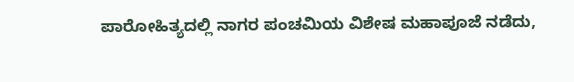ಪಾರೋಹಿತ್ಯದಲ್ಲಿ ನಾಗರ ಪಂಚಮಿಯ ವಿಶೇಷ ಮಹಾಪೂಜೆ ನಡೆದು,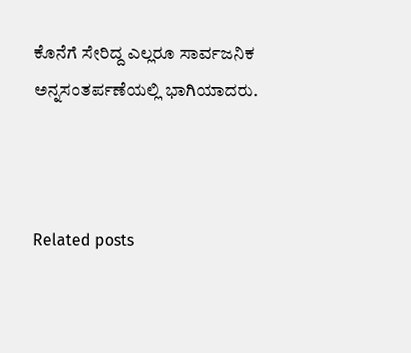ಕೊನೆಗೆ ಸೇರಿದ್ದ ಎಲ್ಲರೂ ಸಾರ್ವಜನಿಕ ಅನ್ನಸಂತರ್ಪಣೆಯಲ್ಲಿ ಭಾಗಿಯಾದರು.



Related posts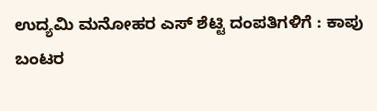ಉದ್ಯಮಿ ಮನೋಹರ ಎಸ್ ಶೆಟ್ಟಿ ದಂಪತಿಗಳಿಗೆ : ಕಾಪು ಬಂಟರ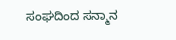ಸಂಘದಿಂದ ಸನ್ಮಾನ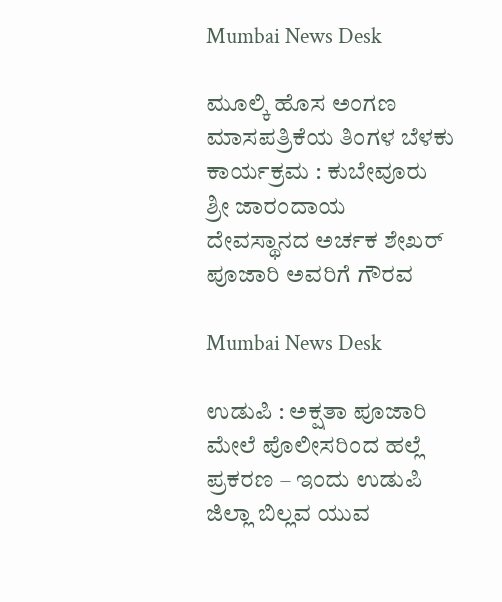Mumbai News Desk

ಮೂಲ್ಕಿ ಹೊಸ ಅಂಗಣ ಮಾಸಪತ್ರಿಕೆಯ ತಿಂಗಳ ಬೆಳಕು ಕಾರ್ಯಕ್ರಮ : ಕುಬೇವೂರು ಶ್ರೀ ಜಾರಂದಾಯ ದೇವಸ್ಥಾನದ ಅರ್ಚಕ ಶೇಖರ್ ಪೂಜಾರಿ ಅವರಿಗೆ ಗೌರವ

Mumbai News Desk

ಉಡುಪಿ : ಅಕ್ಷತಾ ಪೂಜಾರಿ ಮೇಲೆ ಪೊಲೀಸರಿಂದ ಹಲ್ಲೆ ಪ್ರಕರಣ – ಇಂದು ಉಡುಪಿ ಜಿಲ್ಲಾ ಬಿಲ್ಲವ ಯುವ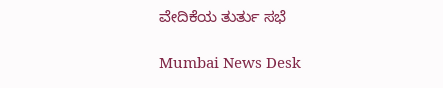ವೇದಿಕೆಯ ತುರ್ತು ಸಭೆ

Mumbai News Desk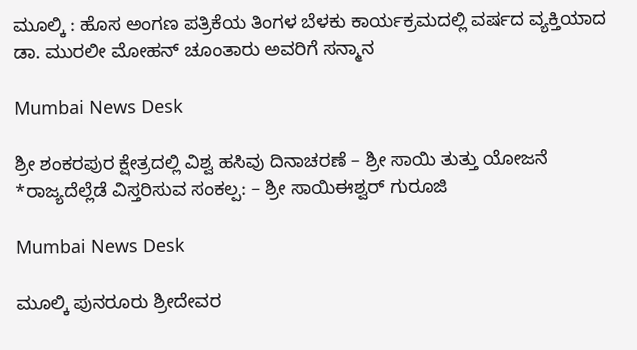ಮೂಲ್ಕಿ : ಹೊಸ ಅಂಗಣ ಪತ್ರಿಕೆಯ ತಿಂಗಳ ಬೆಳಕು ಕಾರ್ಯಕ್ರಮದಲ್ಲಿ ವರ್ಷದ ವ್ಯಕ್ತಿಯಾದ ಡಾ. ಮುರಲೀ ಮೋಹನ್ ಚೂಂತಾರು ಅವರಿಗೆ ಸನ್ಮಾನ

Mumbai News Desk

ಶ್ರೀ ಶಂಕರಪುರ ಕ್ಷೇತ್ರದಲ್ಲಿ ವಿಶ್ವ ಹಸಿವು ದಿನಾಚರಣೆ – ಶ್ರೀ ಸಾಯಿ ತುತ್ತು ಯೋಜನೆ *ರಾಜ್ಯದೆಲ್ಲೆಡೆ ವಿಸ್ತರಿಸುವ ಸಂಕಲ್ಪ: – ಶ್ರೀ ಸಾಯಿಈಶ್ವರ್ ಗುರೂಜಿ

Mumbai News Desk

ಮೂಲ್ಕಿ ಪುನರೂರು ಶ್ರೀದೇವರ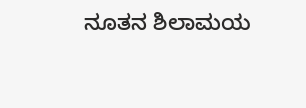ನೂತನ ಶಿಲಾಮಯ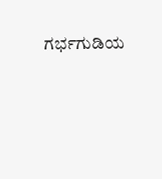ಗರ್ಭಗುಡಿಯ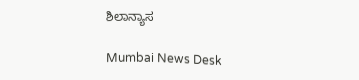ಶಿಲಾನ್ಯಾಸ

Mumbai News Desk